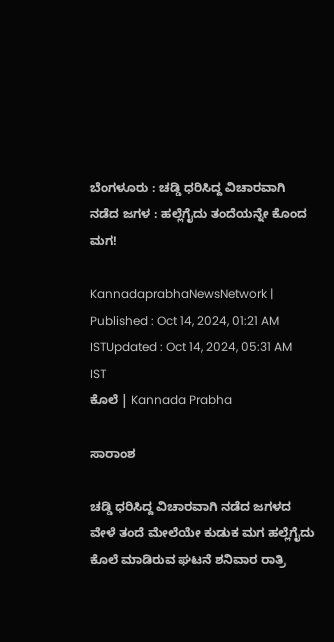ಬೆಂಗಳೂರು : ಚಡ್ಡಿ ಧರಿಸಿದ್ದ ವಿಚಾರವಾಗಿ ನಡೆದ ಜಗಳ : ಹಲ್ಲೆಗೈದು ತಂದೆಯನ್ನೇ ಕೊಂದ ಮಗ!

KannadaprabhaNewsNetwork |
Published : Oct 14, 2024, 01:21 AM ISTUpdated : Oct 14, 2024, 05:31 AM IST
ಕೊಲೆ | Kannada Prabha

ಸಾರಾಂಶ

ಚಡ್ಡಿ ಧರಿಸಿದ್ದ ವಿಚಾರವಾಗಿ ನಡೆದ ಜಗಳದ ವೇಳೆ ತಂದೆ ಮೇಲೆಯೇ ಕುಡುಕ ಮಗ ಹಲ್ಲೆಗೈದು ಕೊಲೆ ಮಾಡಿರುವ ಘಟನೆ ಶನಿವಾರ ರಾತ್ರಿ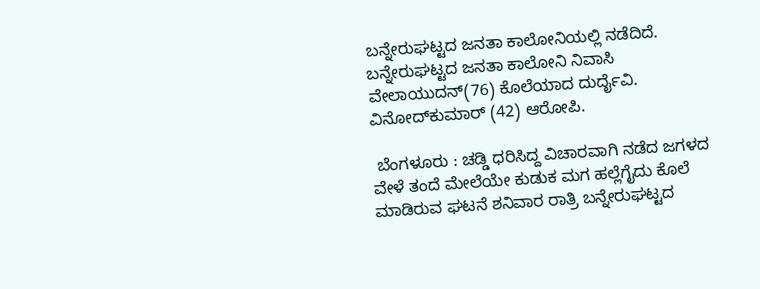ಬನ್ನೇರುಘಟ್ಟದ ಜನತಾ ಕಾಲೋನಿಯಲ್ಲಿ ನಡೆದಿದೆ. ಬನ್ನೇರುಘಟ್ಟದ ಜನತಾ ಕಾಲೋನಿ ನಿವಾಸಿ ವೇಲಾಯುದನ್‌(76) ಕೊಲೆಯಾದ ದುರ್ದೈವಿ. ವಿನೋದ್‌ಕುಮಾರ್‌ (42) ಆರೋಪಿ.

 ಬೆಂಗಳೂರು : ಚಡ್ಡಿ ಧರಿಸಿದ್ದ ವಿಚಾರವಾಗಿ ನಡೆದ ಜಗಳದ ವೇಳೆ ತಂದೆ ಮೇಲೆಯೇ ಕುಡುಕ ಮಗ ಹಲ್ಲೆಗೈದು ಕೊಲೆ ಮಾಡಿರುವ ಘಟನೆ ಶನಿವಾರ ರಾತ್ರಿ ಬನ್ನೇರುಘಟ್ಟದ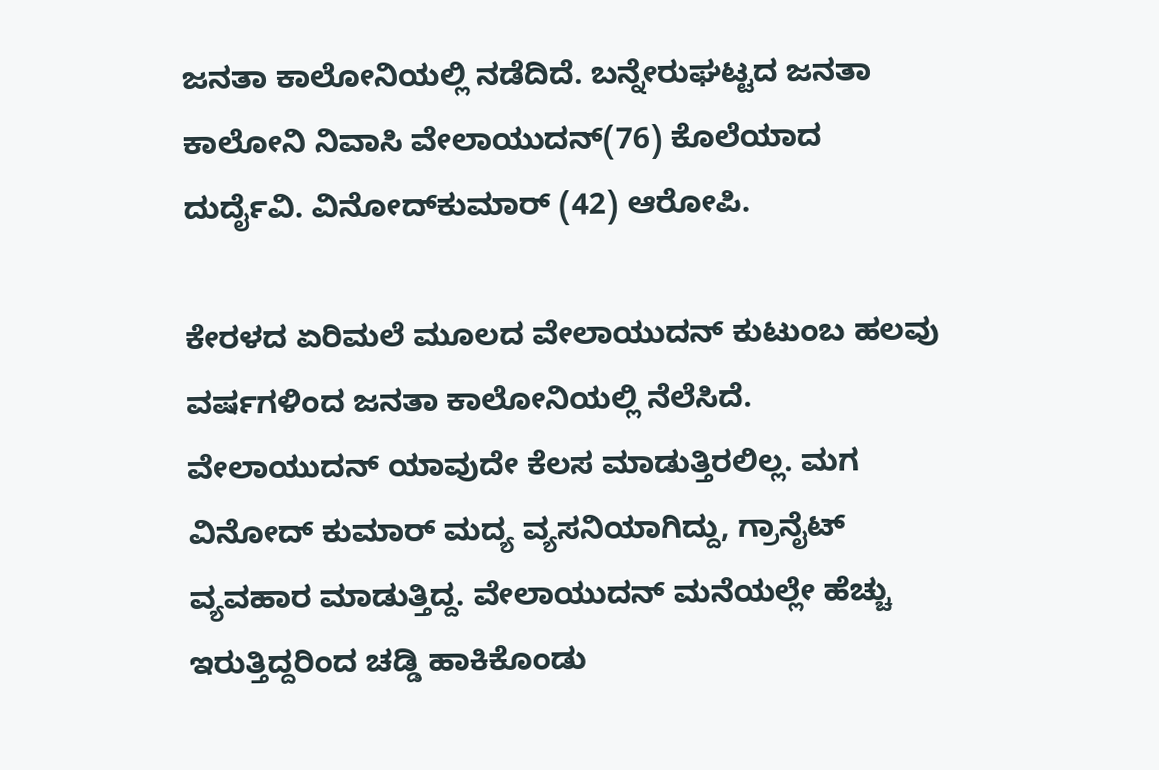ಜನತಾ ಕಾಲೋನಿಯಲ್ಲಿ ನಡೆದಿದೆ. ಬನ್ನೇರುಘಟ್ಟದ ಜನತಾ ಕಾಲೋನಿ ನಿವಾಸಿ ವೇಲಾಯುದನ್‌(76) ಕೊಲೆಯಾದ ದುರ್ದೈವಿ. ವಿನೋದ್‌ಕುಮಾರ್‌ (42) ಆರೋಪಿ.

ಕೇರಳದ ಏರಿಮಲೆ ಮೂಲದ ವೇಲಾಯುದನ್‌ ಕುಟುಂಬ ಹಲವು ವರ್ಷಗಳಿಂದ ಜನತಾ ಕಾಲೋನಿಯಲ್ಲಿ ನೆಲೆಸಿದೆ. ವೇಲಾಯುದನ್‌ ಯಾವುದೇ ಕೆಲಸ ಮಾಡುತ್ತಿರಲಿಲ್ಲ. ಮಗ ವಿನೋದ್‌ ಕುಮಾರ್‌ ಮದ್ಯ ವ್ಯಸನಿಯಾಗಿದ್ದು, ಗ್ರಾನೈಟ್‌ ವ್ಯವಹಾರ ಮಾಡುತ್ತಿದ್ದ. ವೇಲಾಯುದನ್‌ ಮನೆಯಲ್ಲೇ ಹೆಚ್ಚು ಇರುತ್ತಿದ್ದರಿಂದ ಚಡ್ಡಿ ಹಾಕಿಕೊಂಡು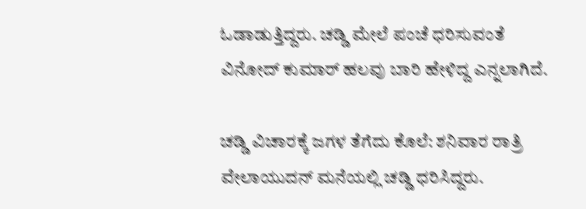ಓಡಾಡುತ್ತಿದ್ದರು. ಚಡ್ಡಿ ಮೇಲೆ ಪಂಚೆ ಧರಿಸುವಂತೆ ವಿನೋದ್‌ ಕುಮಾರ್‌ ಹಲವು ಬಾರಿ ಹೇಳಿದ್ದ ಎನ್ನಲಾಗಿದೆ.

ಚಡ್ಡಿ ವಿಚಾರಕ್ಕೆ ಜಗಳ ತೆಗೆದು ಕೊಲೆ: ಶನಿವಾರ ರಾತ್ರಿ ವೇಲಾಯುದನ್‌ ಮನೆಯಲ್ಲಿ ಚಡ್ಡಿ ಧರಿಸಿದ್ದರು.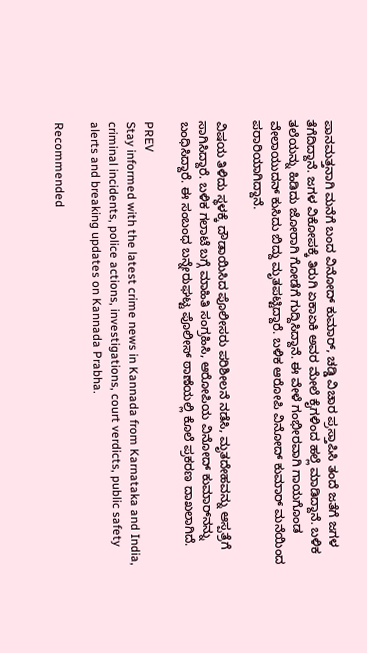ಪಾನಮತ್ತನಾಗಿ ಮನೆಗೆ ಬಂದ ವಿನೋದ್‌ ಕುಮಾರ್‌, ಚಡ್ಡಿ ವಿಚಾರ ಪ್ರಸ್ತಾಪಿಸಿ ತಂದೆ ಜತೆಗೆ ಜಗಳ ತೆಗೆದಿದ್ದಾನೆ. ಜಗಳ ವಿಕೋಪಕ್ಕೆ ತಿರುಗಿ ಏಕಾಏಕಿ ಅವರ ಮೇಲೆ ಕೈಗಳಿಂದ ಹಲ್ಲೆ ಮಾಡಿದ್ದಾನೆ. ಬಳಿಕ ತಲೆಯನ್ನು ಹಿಡಿದು ಜೋರಾಗಿ ಗೋಡೆಗೆ ಗುದ್ದಿಸಿದ್ದಾನೆ. ಈ ವೇಳೆ ಗಂಭೀರವಾಗಿ ಗಾಯಗೊಂಡ ವೇಲಾಯುದನ್‌ ಕುಸಿದು ಬಿದ್ದು ಮೃತಪಟ್ಟಿದ್ದಾರೆ. ಬಳಿಕ ಆರೋಪಿ ವಿನೋದ್‌ ಕುಮಾರ್‌ ಮನೆಯಿಂದ ಪರಾರಿಯಾಗಿದ್ದಾನೆ.

ವಿಷಯ ತಿಳಿದು ಸ್ಥಳಕ್ಕೆ ದೌಡಾಯಿಸಿದ ಪೊಲೀಸರು ಪರಿಶೀಲನೆ ನಡೆಸಿ, ಮೃತದೇಹವನ್ನು ಆಸ್ಪತ್ರೆಗೆ ಸಾಗಿಸಿದ್ದಾರೆ. ಬಳಿಕ ಗಲಾಟೆ ಬಗ್ಗೆ ಮಾಹಿತಿ ಸಂಗ್ರಹಿಸಿ, ಆರೋಪಿಯ ವಿನೋದ್‌ ಕುಮಾರ್‌ನನ್ನು ಬಂಧಿಸಿದ್ದಾರೆ. ಈ ಸಂಬಂಧ ಬನ್ನೇರುಘಟ್ಟ ಪೊಲೀಸ್‌ ಠಾಣೆಯಲ್ಲಿ ಕೊಲೆ ಪ್ರಕರಣ ದಾಖಲಾಗಿದೆ.

PREV
Stay informed with the latest crime news in Kannada from Karnataka and India, criminal incidents, police actions, investigations, court verdicts, public safety alerts and breaking updates on Kannada Prabha.

Recommended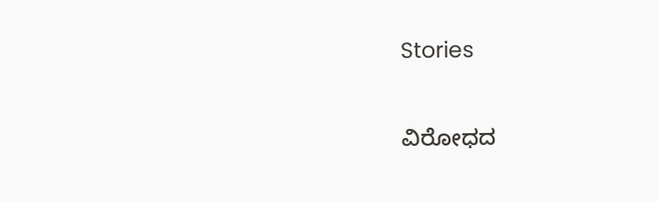Stories

ವಿರೋಧದ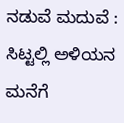ನಡುವೆ ಮದುವೆ : ಸಿಟ್ಟಲ್ಲಿ ಅಳಿಯನ ಮನೆಗೆ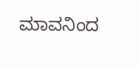ಮಾವನಿಂದ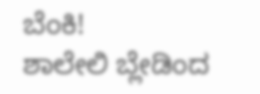ಬೆಂಕಿ!
ಶಾಲೇಲಿ ಬ್ಲೇಡಿಂದ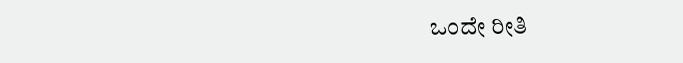ಒಂದೇ ರೀತಿ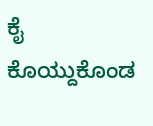ಕೈ ಕೊಯ್ದುಕೊಂಡ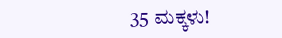35 ಮಕ್ಕಳು!